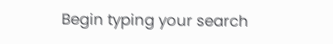Begin typing your search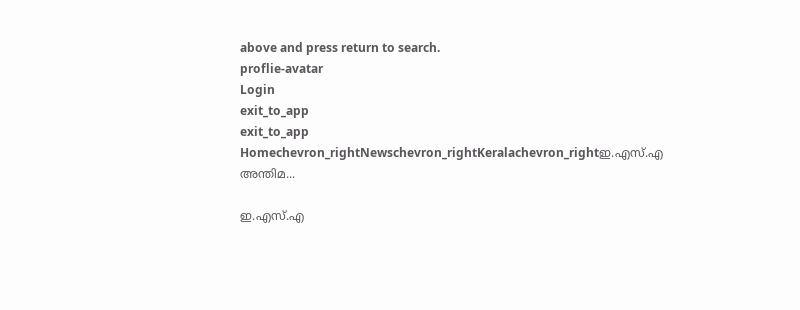above and press return to search.
proflie-avatar
Login
exit_to_app
exit_to_app
Homechevron_rightNewschevron_rightKeralachevron_rightഇ.എസ്.എ അന്തിമ...

ഇ.എസ്.എ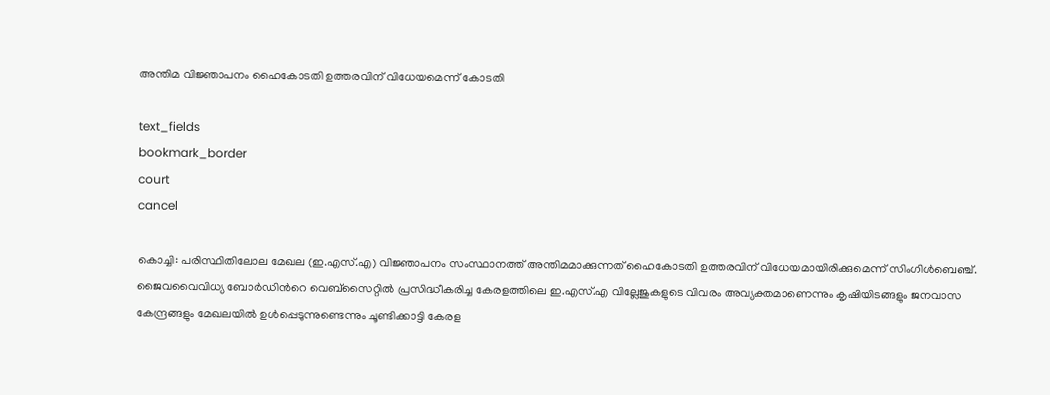അന്തിമ വിജ്ഞാപനം ഹൈകോടതി ഉത്തരവിന് വിധേയമെന്ന് കോടതി

text_fields
bookmark_border
court
cancel

കൊച്ചി: പരിസ്ഥിതിലോല മേഖല (ഇ.എസ്.എ) വിജ്ഞാപനം സംസ്ഥാനത്ത് അന്തിമമാക്കുന്നത് ഹൈകോടതി ഉത്തരവിന് വിധേയമായിരിക്കുമെന്ന് സിംഗിൾബെഞ്ച്. ജൈവവൈവിധ്യ ബോർഡിന്‍റെ വെബ്സൈറ്റിൽ പ്രസിദ്ധീകരിച്ച കേരളത്തിലെ ഇ.എസ്.എ വില്ലേജുകളുടെ വിവരം അവ്യക്തമാണെന്നും കൃഷിയിടങ്ങളും ജനവാസ കേന്ദ്രങ്ങളും മേഖലയിൽ ഉൾപ്പെടുന്നുണ്ടെന്നും ചൂണ്ടിക്കാട്ടി കേരള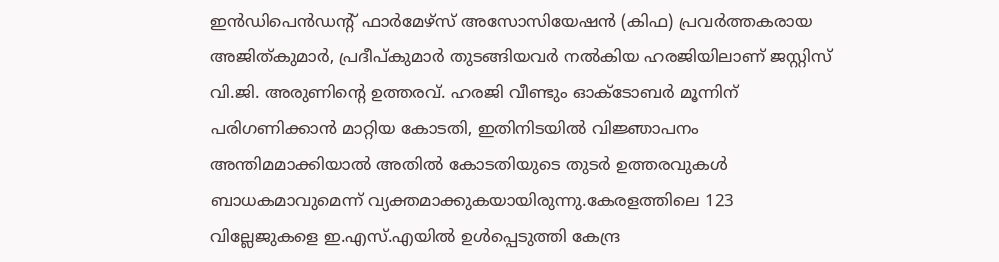ഇൻഡിപെൻഡന്‍റ് ഫാർമേഴ്സ് അസോസിയേഷൻ (കിഫ) പ്രവർത്തകരായ അജിത്കുമാർ, പ്രദീപ്കുമാർ തുടങ്ങിയവർ നൽകിയ ഹരജിയിലാണ് ജസ്റ്റിസ് വി.ജി. അരുണിന്‍റെ ഉത്തരവ്. ഹരജി വീണ്ടും ഓക്ടോബർ മൂന്നിന് പരിഗണിക്കാൻ മാറ്റിയ കോടതി, ഇതിനിടയിൽ വിജ്ഞാപനം അന്തിമമാക്കിയാൽ അതിൽ കോടതിയുടെ തുടർ ഉത്തരവുകൾ ബാധകമാവുമെന്ന് വ്യക്തമാക്കുകയായിരുന്നു.കേരളത്തിലെ 123 വില്ലേജുകളെ ഇ.എസ്.എയിൽ ഉൾപ്പെടുത്തി കേന്ദ്ര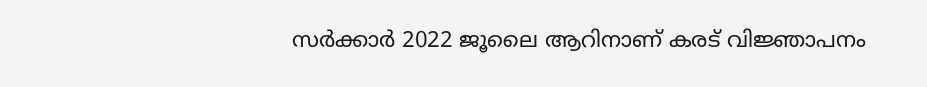സർക്കാർ 2022 ജൂലൈ ആറിനാണ് കരട് വിജ്ഞാപനം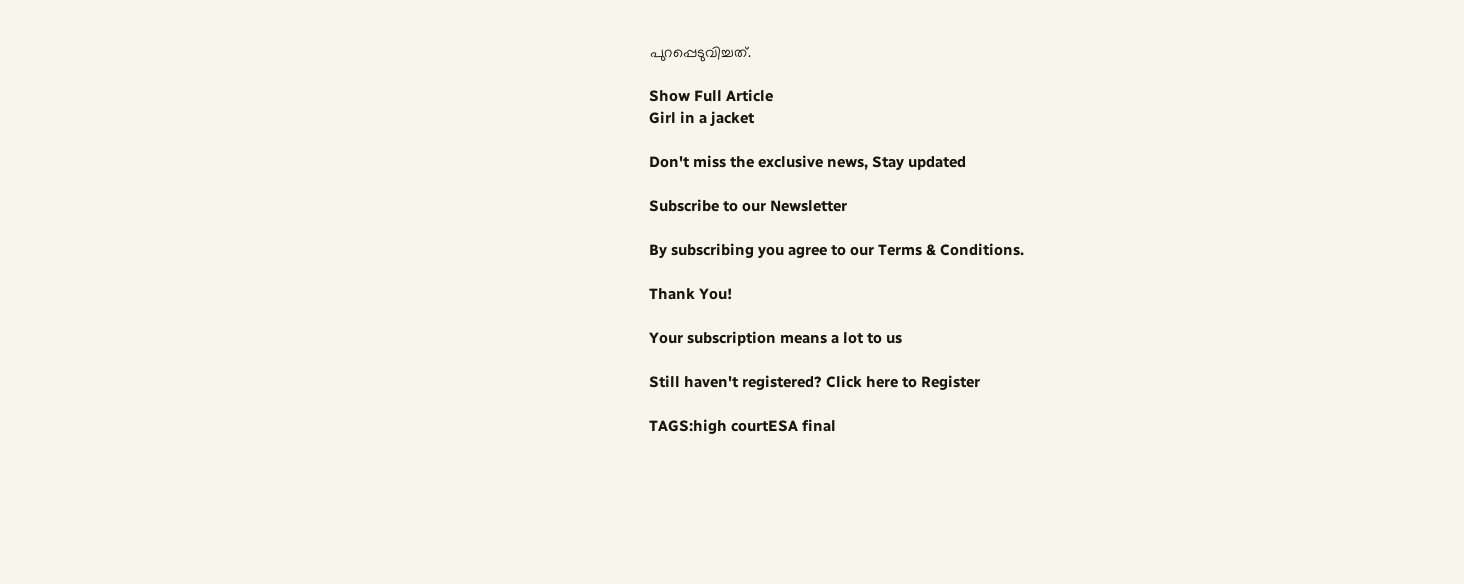പുറപ്പെടുവിച്ചത്.

Show Full Article
Girl in a jacket

Don't miss the exclusive news, Stay updated

Subscribe to our Newsletter

By subscribing you agree to our Terms & Conditions.

Thank You!

Your subscription means a lot to us

Still haven't registered? Click here to Register

TAGS:high courtESA final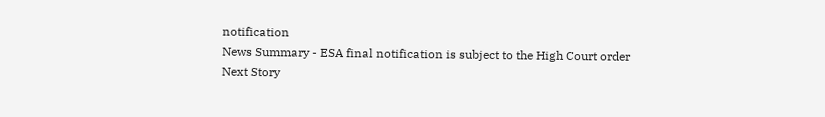notification
News Summary - ESA final notification is subject to the High Court order
Next Story